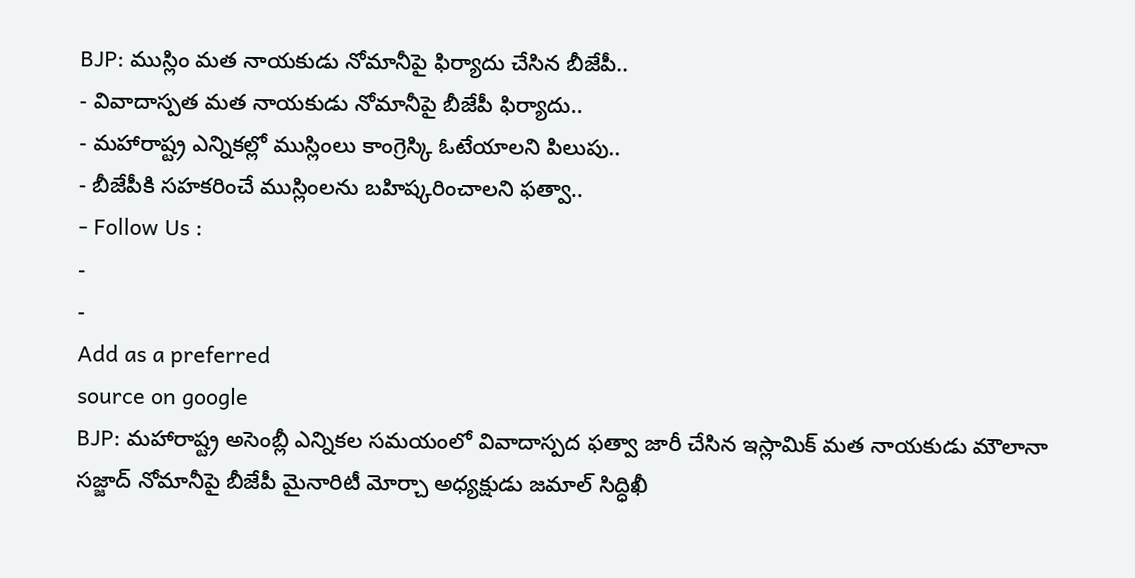BJP: ముస్లిం మత నాయకుడు నోమానీపై ఫిర్యాదు చేసిన బీజేపీ..
- వివాదాస్పత మత నాయకుడు నోమానీపై బీజేపీ ఫిర్యాదు..
- మహారాష్ట్ర ఎన్నికల్లో ముస్లింలు కాంగ్రెస్కి ఓటేయాలని పిలుపు..
- బీజేపీకి సహకరించే ముస్లింలను బహిష్కరించాలని ఫత్వా..
- Follow Us :
-
-
Add as a preferred
source on google
BJP: మహారాష్ట్ర అసెంబ్లీ ఎన్నికల సమయంలో వివాదాస్పద ఫత్వా జారీ చేసిన ఇస్లామిక్ మత నాయకుడు మౌలానా సజ్జాద్ నోమానీపై బీజేపీ మైనారిటీ మోర్చా అధ్యక్షుడు జమాల్ సిద్ధిఖీ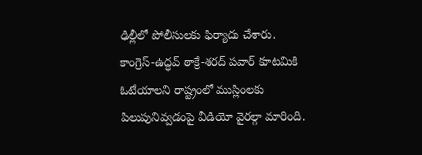ఢిల్లీలో పోలీసులకు ఫిర్యాదు చేశారు. కాంగ్రెస్-ఉద్ధవ్ ఠాక్రే-శరద్ పవార్ కూటమికి ఓటేయాలని రాష్ట్రంలో ముస్లింలకు పిలుపునివ్వడంపై వీడియో వైరల్గా మారింది.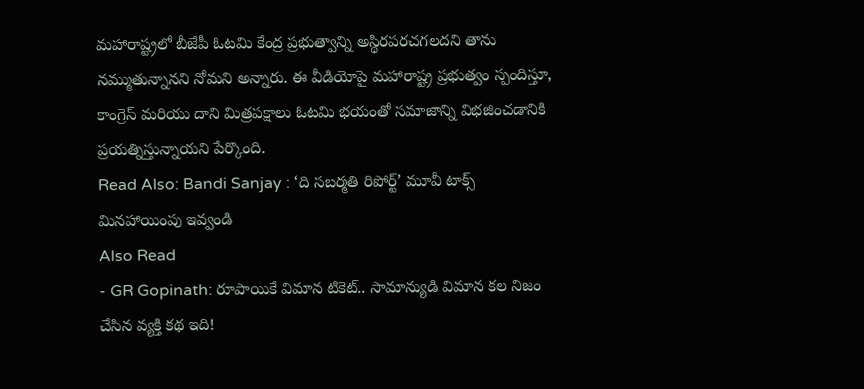మహారాష్ట్రలో బీజేపీ ఓటమి కేంద్ర ప్రభుత్వాన్ని అస్థిరపరచగలదని తాను నమ్ముతున్నానని నోమని అన్నారు. ఈ వీడియోపై మహారాష్ట్ర ప్రభుత్వం స్పందిస్తూ, కాంగ్రెస్ మరియు దాని మిత్రపక్షాలు ఓటమి భయంతో సమాజాన్ని విభజించడానికి ప్రయత్నిస్తున్నాయని పేర్కొంది.
Read Also: Bandi Sanjay : ‘ది సబర్మతి రిపోర్ట్’ మూవీ టాక్స్ మినహాయింపు ఇవ్వండి
Also Read
- GR Gopinath: రూపాయికే విమాన టికెట్.. సామాన్యుడి విమాన కల నిజం చేసిన వ్యక్తి కథ ఇది!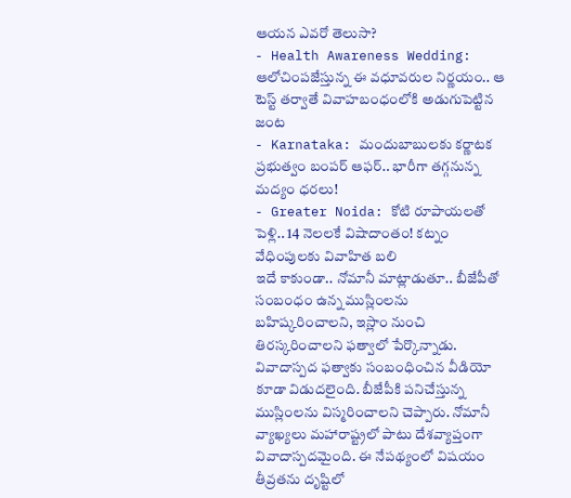ఆయన ఎవరో తెలుసా?
- Health Awareness Wedding: ఆలోచింపజేస్తున్న ఈ వధూవరుల నిర్ణయం.. ఆ టెస్ట్ తర్వాతే వివాహబంధంలోకి అడుగుపెట్టిన జంట
- Karnataka: మందుబాబులకు కర్ణాటక ప్రభుత్వం బంపర్ ఆఫర్.. భారీగా తగ్గనున్న మద్యం ధరలు!
- Greater Noida: కోటి రూపాయలతో పెళ్లి.. 14 నెలలకే విషాదాంతం! కట్నం వేధింపులకు వివాహిత బలి
ఇదే కాకుండా.. నోమానీ మాట్లాడుతూ.. బీజేపీతో సంబంధం ఉన్న ముస్లింలను బహిష్కరించాలని, ఇస్లాం నుంచి తిరస్కరించాలని ఫత్వాలో పేర్కొన్నాడు. వివాదాస్పద ఫత్వాకు సంబంధించిన వీడియో కూడా విడుదలైంది. బీజేపీకి పనిచేస్తున్న ముస్లింలను విస్మరించాలని చెప్పారు. నోమానీ వ్యాఖ్యలు మహారాష్ట్రలో పాటు దేశవ్యాప్తంగా వివాదాస్పదమైంది. ఈ నేపథ్యంలో విషయం తీవ్రతను దృష్టిలో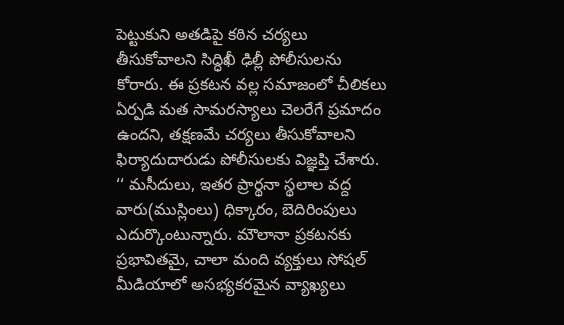పెట్టుకుని అతడిపై కఠిన చర్యలు తీసుకోవాలని సిద్ధిఖీ ఢిల్లీ పోలీసులను కోరారు. ఈ ప్రకటన వల్ల సమాజంలో చీలికలు ఏర్పడి మత సామరస్యాలు చెలరేగే ప్రమాదం ఉందని, తక్షణమే చర్యలు తీసుకోవాలని ఫిర్యాదుదారుడు పోలీసులకు విజ్ఞప్తి చేశారు.
‘‘ మసీదులు, ఇతర ప్రార్థనా స్థలాల వద్ద వారు(ముస్లింలు) ధిక్కారం, బెదిరింపులు ఎదుర్కొంటున్నారు. మౌలానా ప్రకటనకు ప్రభావితమై, చాలా మంది వ్యక్తులు సోషల్ మీడియాలో అసభ్యకరమైన వ్యాఖ్యలు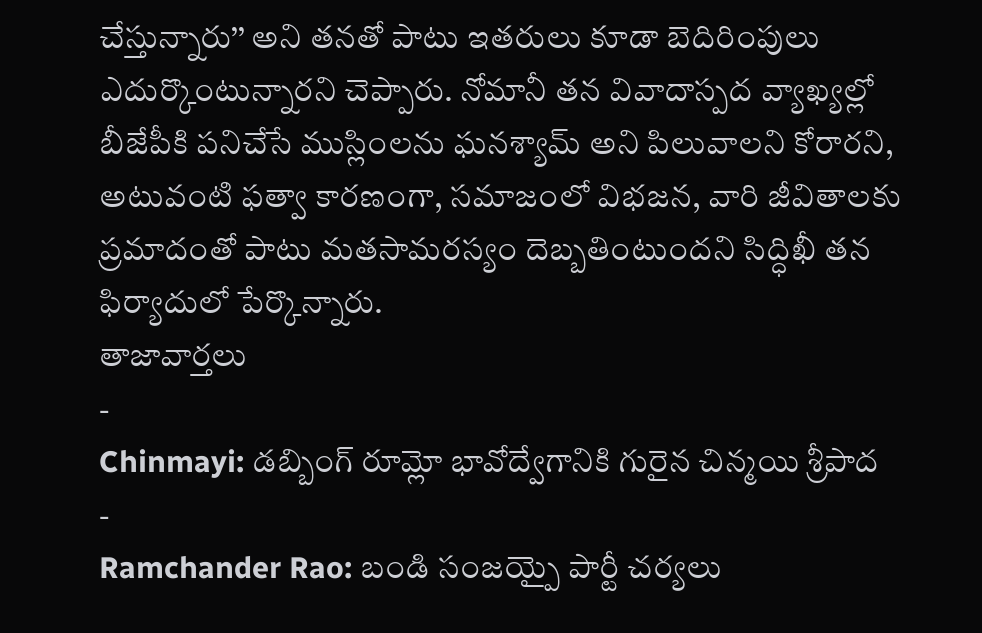చేస్తున్నారు’’ అని తనతో పాటు ఇతరులు కూడా బెదిరింపులు ఎదుర్కొంటున్నారని చెప్పారు. నోమానీ తన వివాదాస్పద వ్యాఖ్యల్లో బీజేపీకి పనిచేసే ముస్లింలను ఘనశ్యామ్ అని పిలువాలని కోరారని, అటువంటి ఫత్వా కారణంగా, సమాజంలో విభజన, వారి జీవితాలకు ప్రమాదంతో పాటు మతసామరస్యం దెబ్బతింటుందని సిద్ధిఖీ తన ఫిర్యాదులో పేర్కొన్నారు.
తాజావార్తలు
-
Chinmayi: డబ్బింగ్ రూమ్లో భావోద్వేగానికి గురైన చిన్మయి శ్రీపాద
-
Ramchander Rao: బండి సంజయ్పై పార్టీ చర్యలు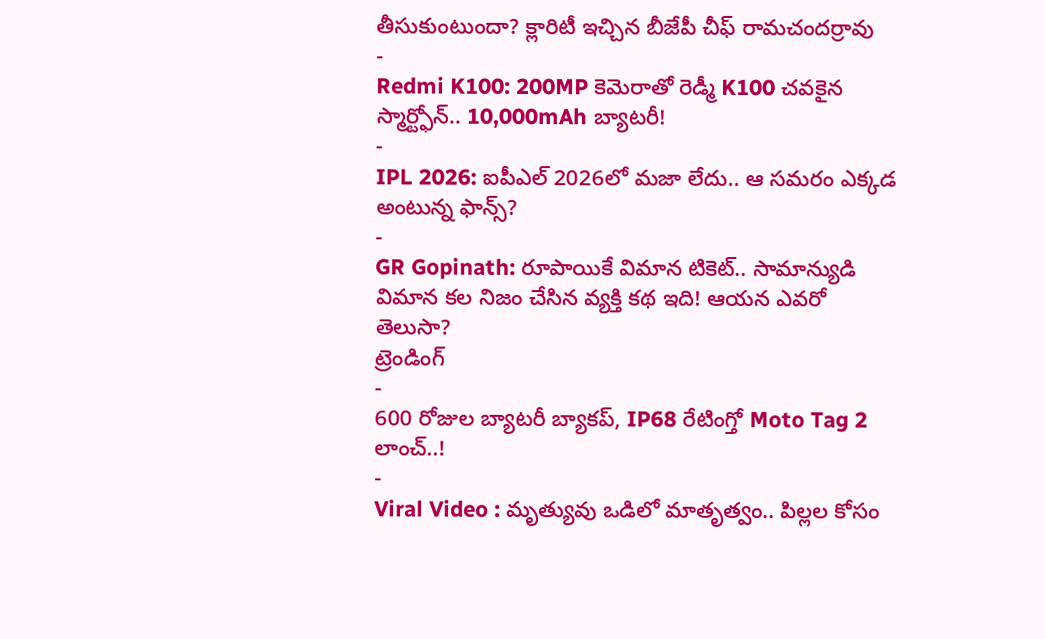తీసుకుంటుందా? క్లారిటీ ఇచ్చిన బీజేపీ చీఫ్ రామచందర్రావు
-
Redmi K100: 200MP కెమెరాతో రెడ్మీ K100 చవకైన స్మార్ట్ఫోన్.. 10,000mAh బ్యాటరీ!
-
IPL 2026: ఐపీఎల్ 2026లో మజా లేదు.. ఆ సమరం ఎక్కడ అంటున్న ఫాన్స్?
-
GR Gopinath: రూపాయికే విమాన టికెట్.. సామాన్యుడి విమాన కల నిజం చేసిన వ్యక్తి కథ ఇది! ఆయన ఎవరో తెలుసా?
ట్రెండింగ్
-
600 రోజుల బ్యాటరీ బ్యాకప్, IP68 రేటింగ్తో Moto Tag 2 లాంచ్..!
-
Viral Video : మృత్యువు ఒడిలో మాతృత్వం.. పిల్లల కోసం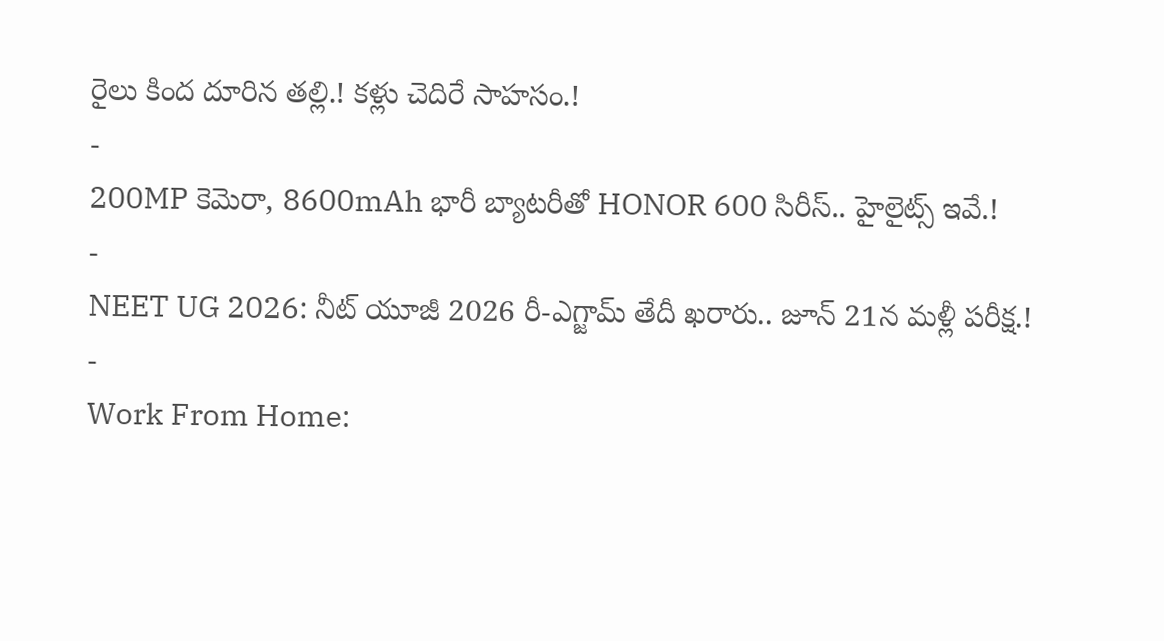రైలు కింద దూరిన తల్లి.! కళ్లు చెదిరే సాహసం.!
-
200MP కెమెరా, 8600mAh భారీ బ్యాటరీతో HONOR 600 సిరీస్.. హైలైట్స్ ఇవే.!
-
NEET UG 2026: నీట్ యూజీ 2026 రీ-ఎగ్జామ్ తేదీ ఖరారు.. జూన్ 21న మళ్లీ పరీక్ష.!
-
Work From Home: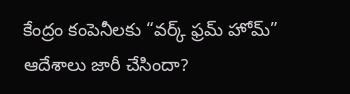కేంద్రం కంపెనీలకు “వర్క్ ఫ్రమ్ హోమ్” ఆదేశాలు జారీ చేసిందా?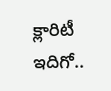క్లారిటీ ఇదిగో..